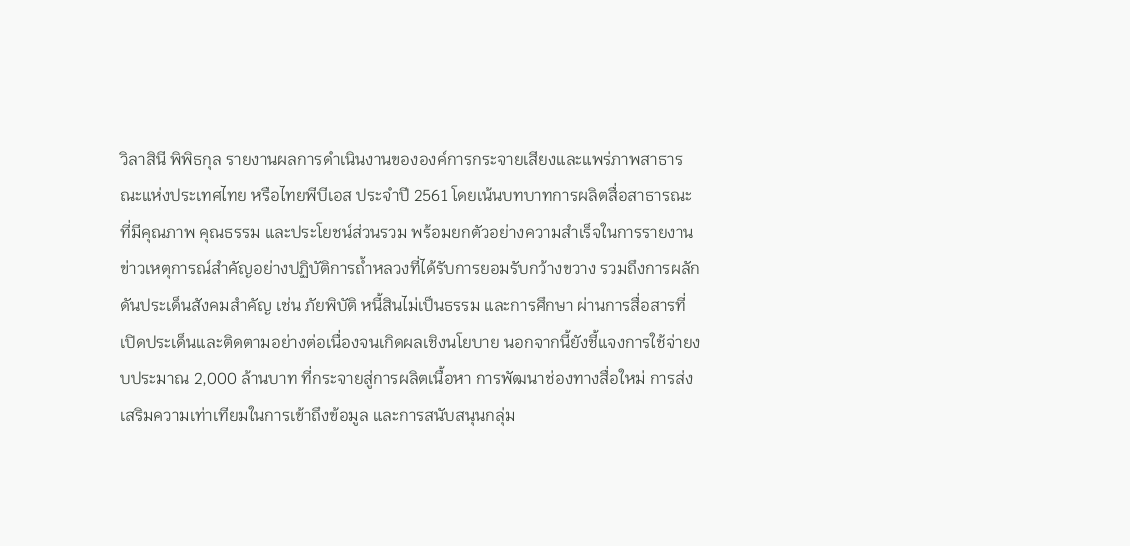วิลาสินี พิพิธกุล รายงานผลการดำเนินงานขององค์การกระจายเสียงและแพร่ภาพสาธารณะแห่งประเทศไทย หรือไทยพีบีเอส ประจำปี 2561 โดยเน้นบทบาทการผลิตสื่อสาธารณะที่มีคุณภาพ คุณธรรม และประโยชน์ส่วนรวม พร้อมยกตัวอย่างความสำเร็จในการรายงานข่าวเหตุการณ์สำคัญอย่างปฏิบัติการถ้ำหลวงที่ได้รับการยอมรับกว้างขวาง รวมถึงการผลักดันประเด็นสังคมสำคัญ เช่น ภัยพิบัติ หนี้สินไม่เป็นธรรม และการศึกษา ผ่านการสื่อสารที่เปิดประเด็นและติดตามอย่างต่อเนื่องจนเกิดผลเชิงนโยบาย นอกจากนี้ยังชี้แจงการใช้จ่ายงบประมาณ 2,000 ล้านบาท ที่กระจายสู่การผลิตเนื้อหา การพัฒนาช่องทางสื่อใหม่ การส่งเสริมความเท่าเทียมในการเข้าถึงข้อมูล และการสนับสนุนกลุ่ม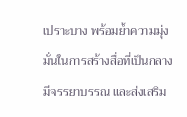เปราะบาง พร้อมย้ำความมุ่งมั่นในการสร้างสื่อที่เป็นกลาง มีจรรยาบรรณ และส่งเสริม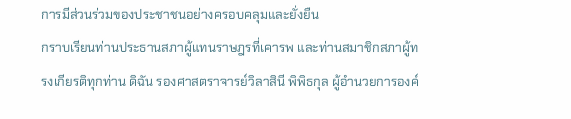การมีส่วนร่วมของประชาชนอย่างครอบคลุมและยั่งยืน
กราบเรียนท่านประธานสภาผู้แทนราษฎรที่เคารพ และท่านสมาชิกสภาผู้ทรงเกียรติทุกท่าน ดิฉัน รองศาสตราจารย์วิลาสินี พิพิธกุล ผู้อำนวยการองค์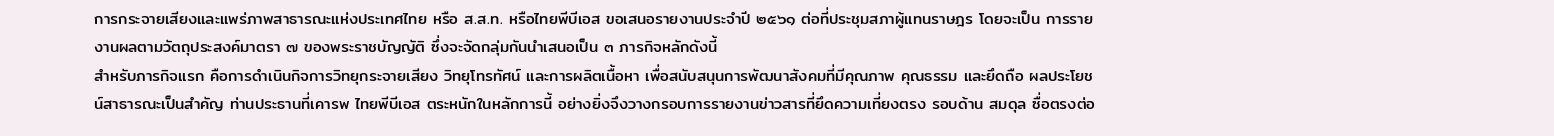การกระจายเสียงและแพร่ภาพสาธารณะแห่งประเทศไทย หรือ ส.ส.ท. หรือไทยพีบีเอส ขอเสนอรายงานประจำปี ๒๕๖๑ ต่อที่ประชุมสภาผู้แทนราษฎร โดยจะเป็น การรายงานผลตามวัตถุประสงค์มาตรา ๗ ของพระราชบัญญัติ ซึ่งจะจัดกลุ่มกันนำเสนอเป็น ๓ ภารกิจหลักดังนี้
สำหรับภารกิจแรก คือการดำเนินกิจการวิทยุกระจายเสียง วิทยุโทรทัศน์ และการผลิตเนื้อหา เพื่อสนับสนุนการพัฒนาสังคมที่มีคุณภาพ คุณธรรม และยึดถือ ผลประโยชน์สาธารณะเป็นสำคัญ ท่านประธานที่เคารพ ไทยพีบีเอส ตระหนักในหลักการนี้ อย่างยิ่งจึงวางกรอบการรายงานข่าวสารที่ยึดความเที่ยงตรง รอบด้าน สมดุล ซื่อตรงต่อ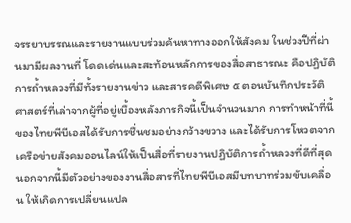จรรยาบรรณและรายงานแบบร่วมค้นหาทางออกให้สังคม ในช่วงปีที่ผ่านมามีผลงานที่ โดดเด่นและสะท้อนหลักการของสื่อสาธารณะ คือปฏิบัติการถ้ำหลวงที่มีทั้งรายงานข่าว และสารคดีพิเศษ ๕ ตอนบันทึกประวัติศาสตร์ที่เล่าจากผู้ที่อยู่เบื้องหลังภารกิจนี้เป็นจำนวนมาก การทำหน้าที่นี้ของไทยพีบีเอสได้รับการชื่นชมอย่างกว้างขวาง และได้รับการโหวตจาก เครือข่ายสังคมออนไลน์ให้เป็นสื่อที่รายงานปฏิบัติการถ้ำหลวงที่ดีที่สุด
นอกจากนี้มีตัวอย่างของงานสื่อสารที่ไทยพีบีเอสมีบทบาทร่วมขับเคลื่อน ให้เกิดการเปลี่ยนแปล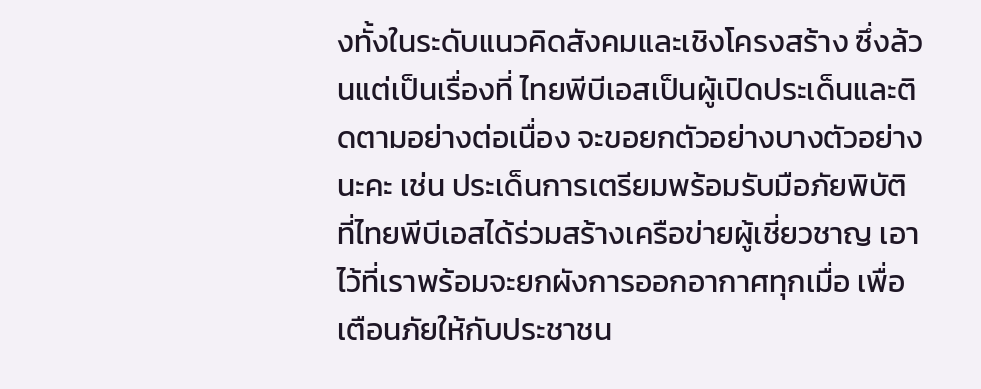งทั้งในระดับแนวคิดสังคมและเชิงโครงสร้าง ซึ่งล้วนแต่เป็นเรื่องที่ ไทยพีบีเอสเป็นผู้เปิดประเด็นและติดตามอย่างต่อเนื่อง จะขอยกตัวอย่างบางตัวอย่างนะคะ เช่น ประเด็นการเตรียมพร้อมรับมือภัยพิบัติที่ไทยพีบีเอสได้ร่วมสร้างเครือข่ายผู้เชี่ยวชาญ เอาไว้ที่เราพร้อมจะยกผังการออกอากาศทุกเมื่อ เพื่อเตือนภัยให้กับประชาชน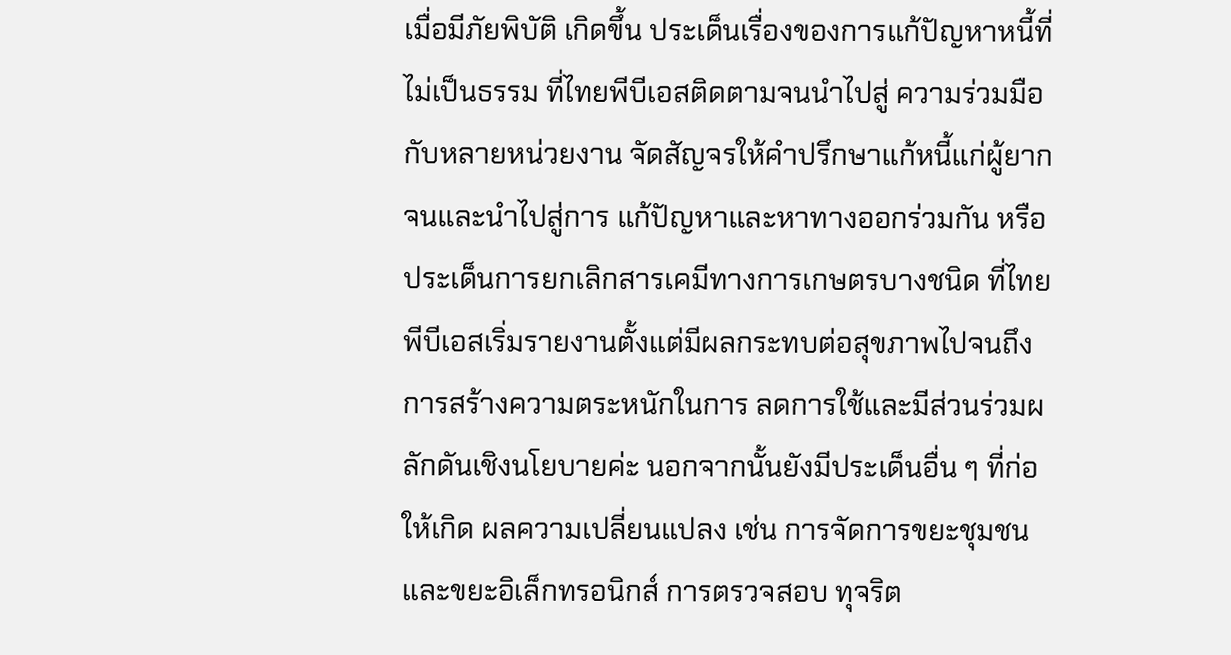เมื่อมีภัยพิบัติ เกิดขึ้น ประเด็นเรื่องของการแก้ปัญหาหนี้ที่ไม่เป็นธรรม ที่ไทยพีบีเอสติดตามจนนำไปสู่ ความร่วมมือกับหลายหน่วยงาน จัดสัญจรให้คำปรึกษาแก้หนี้แก่ผู้ยากจนและนำไปสู่การ แก้ปัญหาและหาทางออกร่วมกัน หรือประเด็นการยกเลิกสารเคมีทางการเกษตรบางชนิด ที่ไทยพีบีเอสเริ่มรายงานตั้งแต่มีผลกระทบต่อสุขภาพไปจนถึงการสร้างความตระหนักในการ ลดการใช้และมีส่วนร่วมผลักดันเชิงนโยบายค่ะ นอกจากนั้นยังมีประเด็นอื่น ๆ ที่ก่อให้เกิด ผลความเปลี่ยนแปลง เช่น การจัดการขยะชุมชนและขยะอิเล็กทรอนิกส์ การตรวจสอบ ทุจริต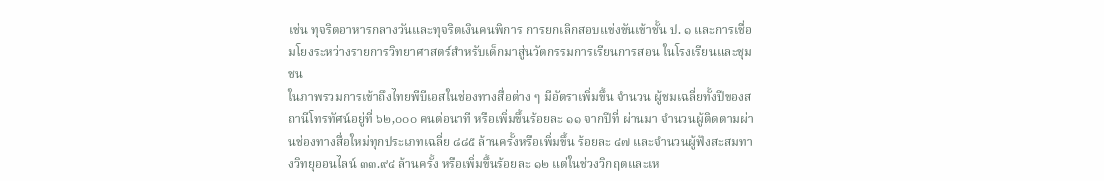เช่น ทุจริตอาหารกลางวันและทุจริตเงินคนพิการ การยกเลิกสอบแข่งขันเข้าชั้น ป. ๑ และการเชื่อมโยงระหว่างรายการวิทยาศาสตร์สำหรับเด็กมาสู่นวัตกรรมการเรียนการสอน ในโรงเรียนและชุมชน
ในภาพรวมการเข้าถึงไทยพีบีเอสในช่องทางสื่อต่าง ๆ มีอัตราเพิ่มขึ้น จำนวน ผู้ชมเฉลี่ยทั้งปีของสถานีโทรทัศน์อยู่ที่ ๖๒,๐๐๐ คนต่อนาที หรือเพิ่มขึ้นร้อยละ ๑๑ จากปีที่ ผ่านมา จำนวนผู้ติดตามผ่านช่องทางสื่อใหม่ทุกประเภทเฉลี่ย ๘๘๕ ล้านครั้งหรือเพิ่มขึ้น ร้อยละ ๔๗ และจำนวนผู้ฟังสะสมทางวิทยุออนไลน์ ๓๓.๙๔ ล้านครั้ง หรือเพิ่มขึ้นร้อยละ ๑๒ แต่ในช่วงวิกฤตและเห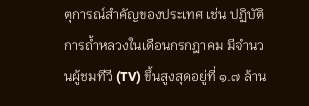ตุการณ์สำคัญของประเทศ เช่น ปฏิบัติการถ้ำหลวงในเดือนกรกฎาคม มีจำนวนผู้ชมทีวี (TV) ขึ้นสูงสุดอยู่ที่ ๑.๗ ล้าน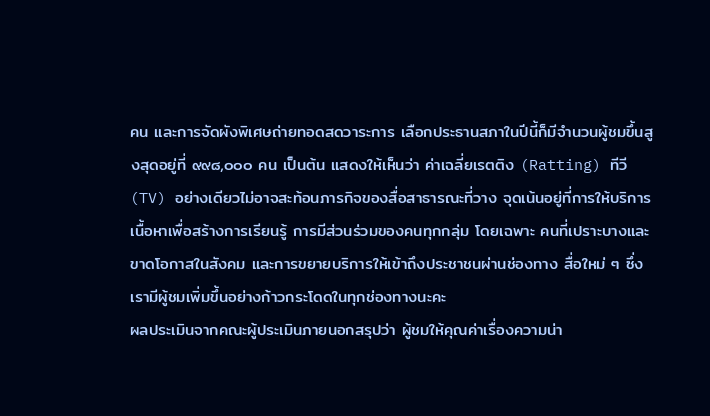คน และการจัดผังพิเศษถ่ายทอดสดวาระการ เลือกประธานสภาในปีนี้ก็มีจำนวนผู้ชมขึ้นสูงสุดอยู่ที่ ๙๙๘,๐๐๐ คน เป็นต้น แสดงให้เห็นว่า ค่าเฉลี่ยเรตติง (Ratting) ทีวี (TV) อย่างเดียวไม่อาจสะท้อนภารกิจของสื่อสาธารณะที่วาง จุดเน้นอยู่ที่การให้บริการเนื้อหาเพื่อสร้างการเรียนรู้ การมีส่วนร่วมของคนทุกกลุ่ม โดยเฉพาะ คนที่เปราะบางและขาดโอกาสในสังคม และการขยายบริการให้เข้าถึงประชาชนผ่านช่องทาง สื่อใหม่ ๆ ซึ่งเรามีผู้ชมเพิ่มขึ้นอย่างก้าวกระโดดในทุกช่องทางนะคะ
ผลประเมินจากคณะผู้ประเมินภายนอกสรุปว่า ผู้ชมให้คุณค่าเรื่องความน่า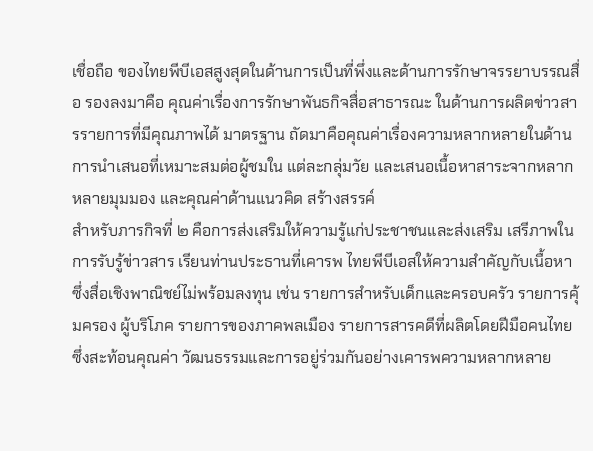เชื่อถือ ของไทยพีบีเอสสูงสุดในด้านการเป็นที่พึ่งและด้านการรักษาจรรยาบรรณสื่อ รองลงมาคือ คุณค่าเรื่องการรักษาพันธกิจสื่อสาธารณะ ในด้านการผลิตข่าวสารรายการที่มีคุณภาพได้ มาตรฐาน ถัดมาคือคุณค่าเรื่องความหลากหลายในด้านการนำเสนอที่เหมาะสมต่อผู้ชมใน แต่ละกลุ่มวัย และเสนอเนื้อหาสาระจากหลากหลายมุมมอง และคุณค่าด้านแนวคิด สร้างสรรค์
สำหรับภารกิจที่ ๒ คือการส่งเสริมให้ความรู้แก่ประชาชนและส่งเสริม เสรีภาพในการรับรู้ข่าวสาร เรียนท่านประธานที่เคารพ ไทยพีบีเอสให้ความสำคัญกับเนื้อหา ซึ่งสื่อเชิงพาณิชย์ไม่พร้อมลงทุน เช่น รายการสำหรับเด็กและครอบครัว รายการคุ้มครอง ผู้บริโภค รายการของภาคพลเมือง รายการสารคดีที่ผลิตโดยฝีมือคนไทย ซึ่งสะท้อนคุณค่า วัฒนธรรมและการอยู่ร่วมกันอย่างเคารพความหลากหลาย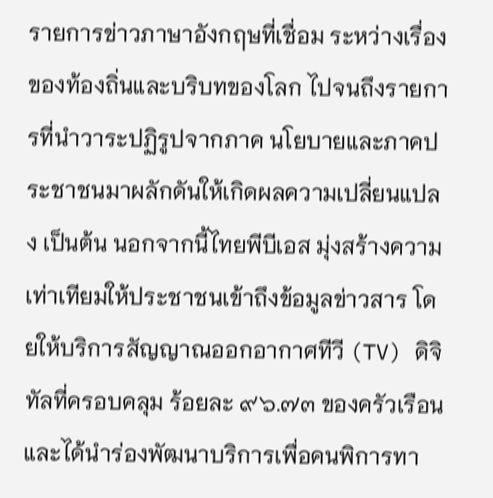รายการข่าวภาษาอังกฤษที่เชื่อม ระหว่างเรื่องของท้องถิ่นและบริบทของโลก ไปจนถึงรายการที่นำวาระปฏิรูปจากภาค นโยบายและภาคประชาชนมาผลักดันให้เกิดผลความเปลี่ยนแปลง เป็นต้น นอกจากนี้ไทยพีบีเอส มุ่งสร้างความเท่าเทียมให้ประชาชนเข้าถึงข้อมูลข่าวสาร โดยให้บริการสัญญาณออกอากาศทีวี (TV) ดิจิทัลที่ครอบคลุม ร้อยละ ๙๖.๗๓ ของครัวเรือน และได้นำร่องพัฒนาบริการเพื่อคนพิการทา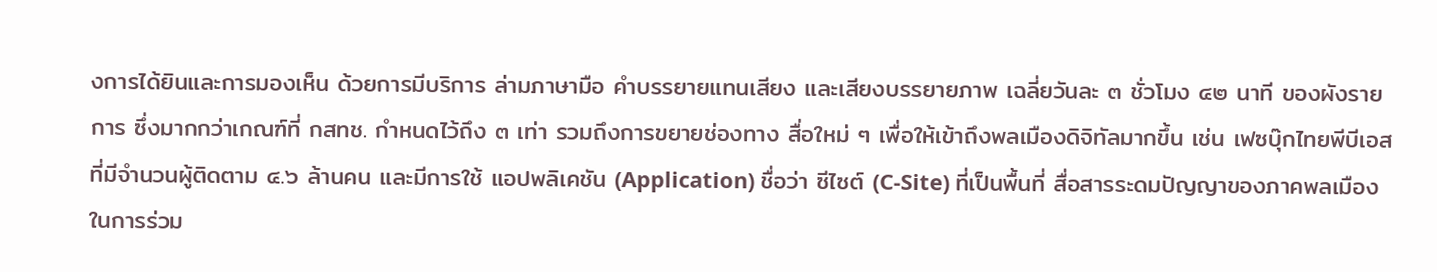งการได้ยินและการมองเห็น ด้วยการมีบริการ ล่ามภาษามือ คำบรรยายแทนเสียง และเสียงบรรยายภาพ เฉลี่ยวันละ ๓ ชั่วโมง ๔๒ นาที ของผังรายการ ซึ่งมากกว่าเกณฑ์ที่ กสทช. กำหนดไว้ถึง ๓ เท่า รวมถึงการขยายช่องทาง สื่อใหม่ ๆ เพื่อให้เข้าถึงพลเมืองดิจิทัลมากขึ้น เช่น เฟซบุ๊กไทยพีบีเอส ที่มีจำนวนผู้ติดตาม ๔.๖ ล้านคน และมีการใช้ แอปพลิเคชัน (Application) ชื่อว่า ซีไซต์ (C-Site) ที่เป็นพื้นที่ สื่อสารระดมปัญญาของภาคพลเมืองในการร่วม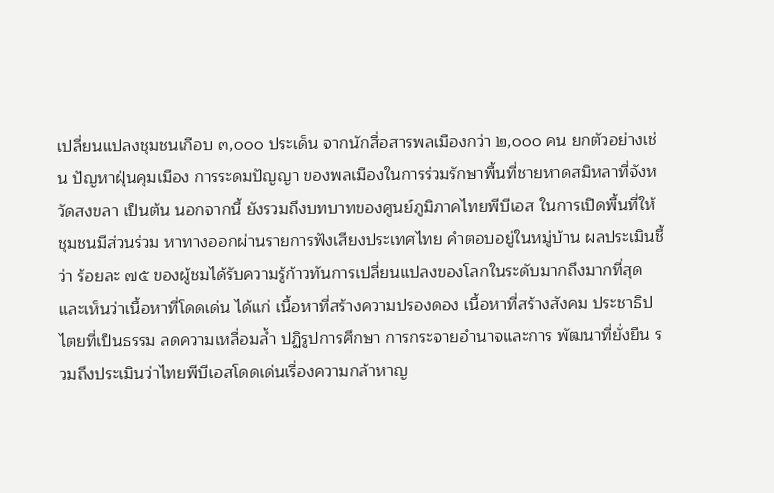เปลี่ยนแปลงชุมชนเกือบ ๓,๐๐๐ ประเด็น จากนักสื่อสารพลเมืองกว่า ๒,๐๐๐ คน ยกตัวอย่างเช่น ปัญหาฝุ่นคุมเมือง การระดมปัญญา ของพลเมืองในการร่วมรักษาพื้นที่ชายหาดสมิหลาที่จังหวัดสงขลา เป็นต้น นอกจากนี้ ยังรวมถึงบทบาทของศูนย์ภูมิภาคไทยพีบีเอส ในการเปิดพื้นที่ให้ชุมชนมีส่วนร่วม หาทางออกผ่านรายการฟังเสียงประเทศไทย คำตอบอยู่ในหมู่บ้าน ผลประเมินชี้ว่า ร้อยละ ๗๕ ของผู้ชมได้รับความรู้ก้าวทันการเปลี่ยนแปลงของโลกในระดับมากถึงมากที่สุด และเห็นว่าเนื้อหาที่โดดเด่น ได้แก่ เนื้อหาที่สร้างความปรองดอง เนื้อหาที่สร้างสังคม ประชาธิปไตยที่เป็นธรรม ลดความเหลื่อมล้ำ ปฏิรูปการศึกษา การกระจายอำนาจและการ พัฒนาที่ยั่งยืน รวมถึงประเมินว่าไทยพีบีเอสโดดเด่นเรื่องความกล้าหาญ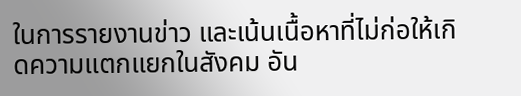ในการรายงานข่าว และเน้นเนื้อหาที่ไม่ก่อให้เกิดความแตกแยกในสังคม อัน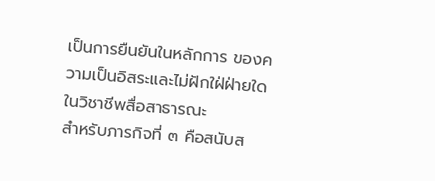เป็นการยืนยันในหลักการ ของความเป็นอิสระและไม่ฝักใฝ่ฝ่ายใดในวิชาชีพสื่อสาธารณะ
สำหรับภารกิจที่ ๓ คือสนับส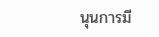นุนการมี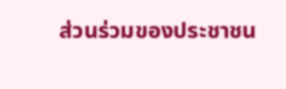ส่วนร่วมของประชาชน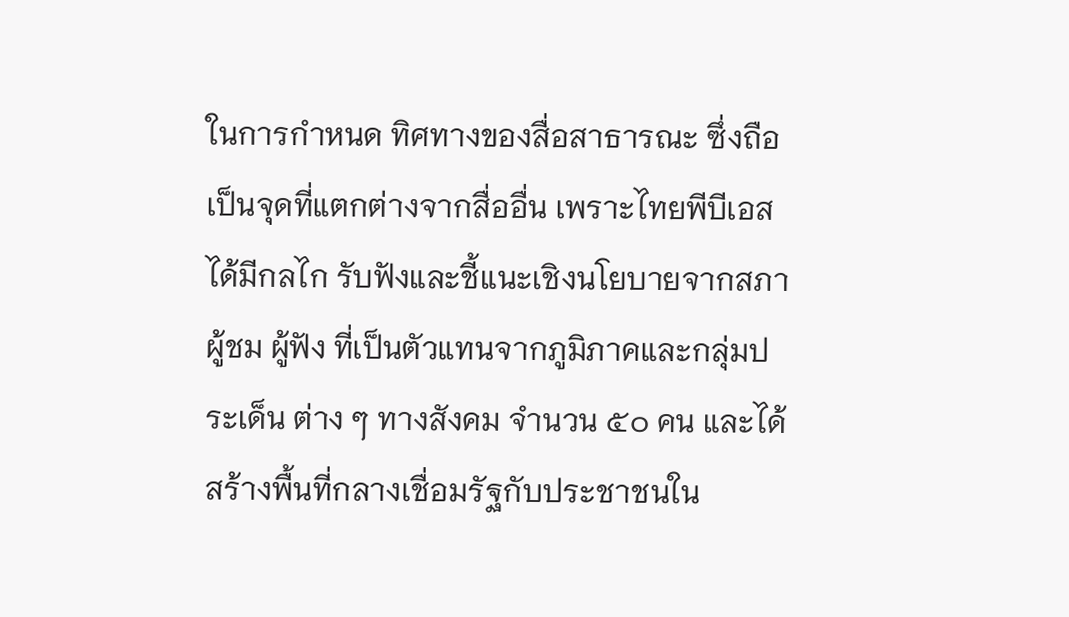ในการกำหนด ทิศทางของสื่อสาธารณะ ซึ่งถือเป็นจุดที่แตกต่างจากสื่ออื่น เพราะไทยพีบีเอสได้มีกลไก รับฟังและชี้แนะเชิงนโยบายจากสภาผู้ชม ผู้ฟัง ที่เป็นตัวแทนจากภูมิภาคและกลุ่มประเด็น ต่าง ๆ ทางสังคม จำนวน ๕๐ คน และได้สร้างพื้นที่กลางเชื่อมรัฐกับประชาชนใน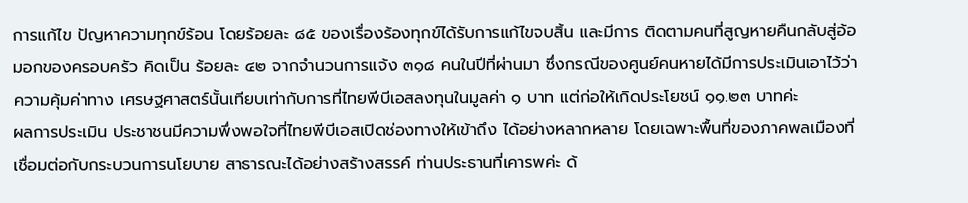การแก้ไข ปัญหาความทุกข์ร้อน โดยร้อยละ ๘๕ ของเรื่องร้องทุกข์ได้รับการแก้ไขจบสิ้น และมีการ ติดตามคนที่สูญหายคืนกลับสู่อ้อมอกของครอบครัว คิดเป็น ร้อยละ ๔๒ จากจำนวนการแจ้ง ๓๑๘ คนในปีที่ผ่านมา ซึ่งกรณีของศูนย์คนหายได้มีการประเมินเอาไว้ว่า ความคุ้มค่าทาง เศรษฐศาสตร์นั้นเทียบเท่ากับการที่ไทยพีบีเอสลงทุนในมูลค่า ๑ บาท แต่ก่อให้เกิดประโยชน์ ๑๑.๒๓ บาทค่ะ
ผลการประเมิน ประชาชนมีความพึ่งพอใจที่ไทยพีบีเอสเปิดช่องทางให้เข้าถึง ได้อย่างหลากหลาย โดยเฉพาะพื้นที่ของภาคพลเมืองที่เชื่อมต่อกับกระบวนการนโยบาย สาธารณะได้อย่างสร้างสรรค์ ท่านประธานที่เคารพค่ะ ด้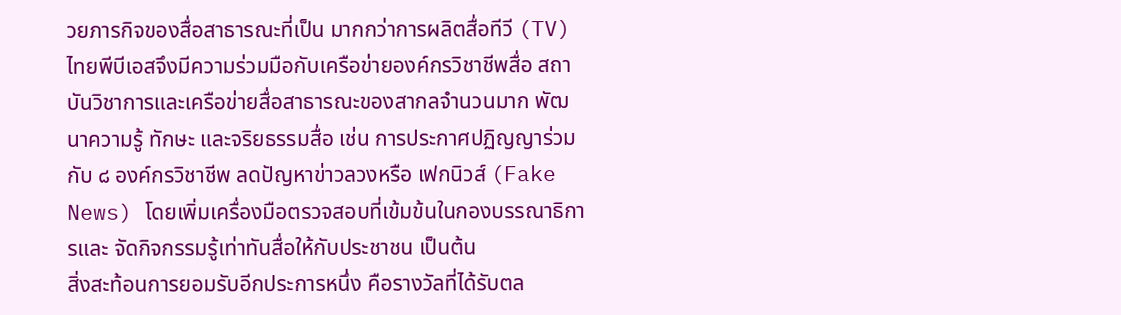วยภารกิจของสื่อสาธารณะที่เป็น มากกว่าการผลิตสื่อทีวี (TV) ไทยพีบีเอสจึงมีความร่วมมือกับเครือข่ายองค์กรวิชาชีพสื่อ สถาบันวิชาการและเครือข่ายสื่อสาธารณะของสากลจำนวนมาก พัฒนาความรู้ ทักษะ และจริยธรรมสื่อ เช่น การประกาศปฏิญญาร่วมกับ ๘ องค์กรวิชาชีพ ลดปัญหาข่าวลวงหรือ เฟกนิวส์ (Fake News) โดยเพิ่มเครื่องมือตรวจสอบที่เข้มข้นในกองบรรณาธิการและ จัดกิจกรรมรู้เท่าทันสื่อให้กับประชาชน เป็นต้น
สิ่งสะท้อนการยอมรับอีกประการหนึ่ง คือรางวัลที่ได้รับตล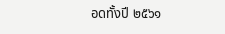อดทั้งปี ๒๕๖๑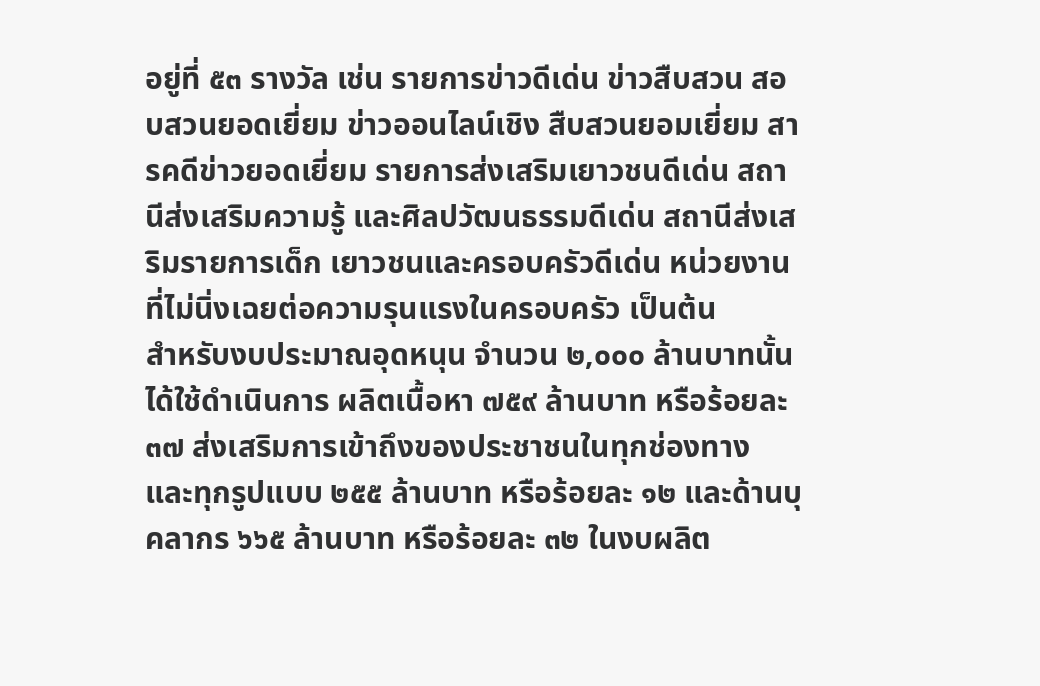อยู่ที่ ๕๓ รางวัล เช่น รายการข่าวดีเด่น ข่าวสืบสวน สอบสวนยอดเยี่ยม ข่าวออนไลน์เชิง สืบสวนยอมเยี่ยม สารคดีข่าวยอดเยี่ยม รายการส่งเสริมเยาวชนดีเด่น สถานีส่งเสริมความรู้ และศิลปวัฒนธรรมดีเด่น สถานีส่งเสริมรายการเด็ก เยาวชนและครอบครัวดีเด่น หน่วยงาน ที่ไม่นิ่งเฉยต่อความรุนแรงในครอบครัว เป็นต้น
สำหรับงบประมาณอุดหนุน จำนวน ๒,๐๐๐ ล้านบาทนั้น ได้ใช้ดำเนินการ ผลิตเนื้อหา ๗๕๙ ล้านบาท หรือร้อยละ ๓๗ ส่งเสริมการเข้าถึงของประชาชนในทุกช่องทาง และทุกรูปแบบ ๒๕๕ ล้านบาท หรือร้อยละ ๑๒ และด้านบุคลากร ๖๖๕ ล้านบาท หรือร้อยละ ๓๒ ในงบผลิต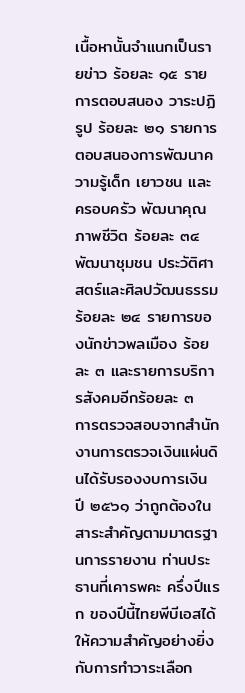เนื้อหานั้นจำแนกเป็นรายข่าว ร้อยละ ๑๕ รายการตอบสนอง วาระปฏิรูป ร้อยละ ๒๑ รายการตอบสนองการพัฒนาความรู้เด็ก เยาวชน และครอบครัว พัฒนาคุณภาพชีวิต ร้อยละ ๓๔ พัฒนาชุมชน ประวัติศาสตร์และศิลปวัฒนธรรม ร้อยละ ๒๔ รายการของนักข่าวพลเมือง ร้อยละ ๓ และรายการบริการสังคมอีกร้อยละ ๓
การตรวจสอบจากสำนักงานการตรวจเงินแผ่นดินได้รับรองงบการเงิน ปี ๒๕๖๑ ว่าถูกต้องในสาระสำคัญตามมาตรฐานการรายงาน ท่านประธานที่เคารพคะ ครึ่งปีแรก ของปีนี้ไทยพีบีเอสได้ให้ความสำคัญอย่างยิ่งกับการทำวาระเลือก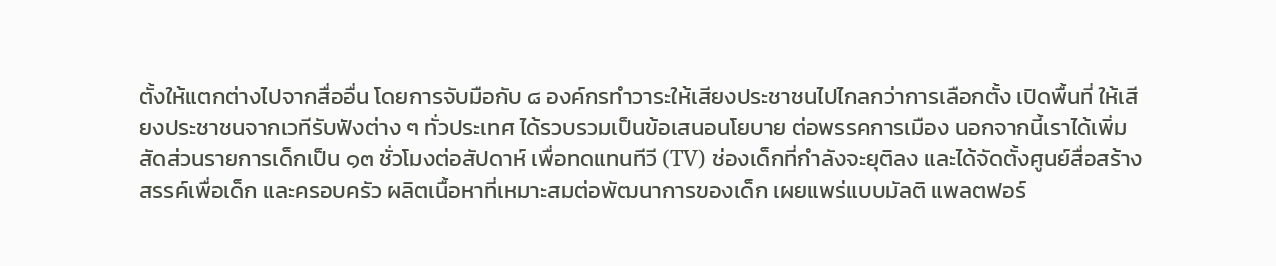ตั้งให้แตกต่างไปจากสื่ออื่น โดยการจับมือกับ ๘ องค์กรทำวาระให้เสียงประชาชนไปไกลกว่าการเลือกตั้ง เปิดพื้นที่ ให้เสียงประชาชนจากเวทีรับฟังต่าง ๆ ทั่วประเทศ ได้รวบรวมเป็นข้อเสนอนโยบาย ต่อพรรคการเมือง นอกจากนี้เราได้เพิ่มสัดส่วนรายการเด็กเป็น ๑๓ ชั่วโมงต่อสัปดาห์ เพื่อทดแทนทีวี (TV) ช่องเด็กที่กำลังจะยุติลง และได้จัดตั้งศูนย์สื่อสร้างสรรค์เพื่อเด็ก และครอบครัว ผลิตเนื้อหาที่เหมาะสมต่อพัฒนาการของเด็ก เผยแพร่แบบมัลติ แพลตฟอร์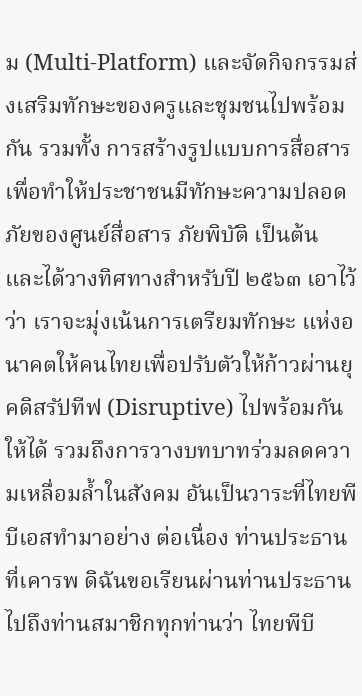ม (Multi-Platform) และจัดกิจกรรมส่งเสริมทักษะของครูและชุมชนไปพร้อมกัน รวมทั้ง การสร้างรูปแบบการสื่อสารเพื่อทำให้ประชาชนมีทักษะความปลอดภัยของศูนย์สื่อสาร ภัยพิบัติ เป็นต้น และได้วางทิศทางสำหรับปี ๒๕๖๓ เอาไว้ว่า เราจะมุ่งเน้นการเตรียมทักษะ แห่งอนาคตให้คนไทยเพื่อปรับตัวให้ก้าวผ่านยุคดิสรัปทีฟ (Disruptive) ไปพร้อมกันให้ได้ รวมถึงการวางบทบาทร่วมลดความเหลื่อมล้ำในสังคม อันเป็นวาระที่ไทยพีบีเอสทำมาอย่าง ต่อเนื่อง ท่านประธานที่เคารพ ดิฉันขอเรียนผ่านท่านประธานไปถึงท่านสมาชิกทุกท่านว่า ไทยพีบี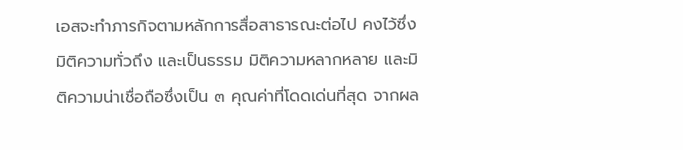เอสจะทำภารกิจตามหลักการสื่อสาธารณะต่อไป คงไว้ซึ่งมิติความทั่วถึง และเป็นธรรม มิติความหลากหลาย และมิติความน่าเชื่อถือซึ่งเป็น ๓ คุณค่าที่โดดเด่นที่สุด จากผล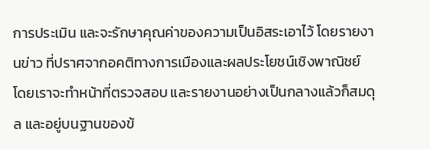การประเมิน และจะรักษาคุณค่าของความเป็นอิสระเอาไว้ โดยรายงานข่าว ที่ปราศจากอคติทางการเมืองและผลประโยชน์เชิงพาณิชย์ โดยเราจะทำหน้าที่ตรวจสอบ และรายงานอย่างเป็นกลางแล้วก็สมดุล และอยู่บนฐานของข้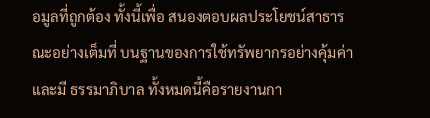อมูลที่ถูกต้อง ทั้งนี้เพื่อ สนองตอบผลประโยชน์สาธารณะอย่างเต็มที่ บนฐานของการใช้ทรัพยากรอย่างคุ้มค่าและมี ธรรมาภิบาล ทั้งหมดนี้คือรายงานกา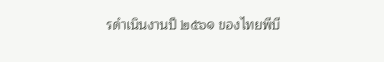รดำเนินงานปี ๒๕๖๑ ของไทยพีบี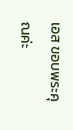เอส ขอบพระคุณค่ะ